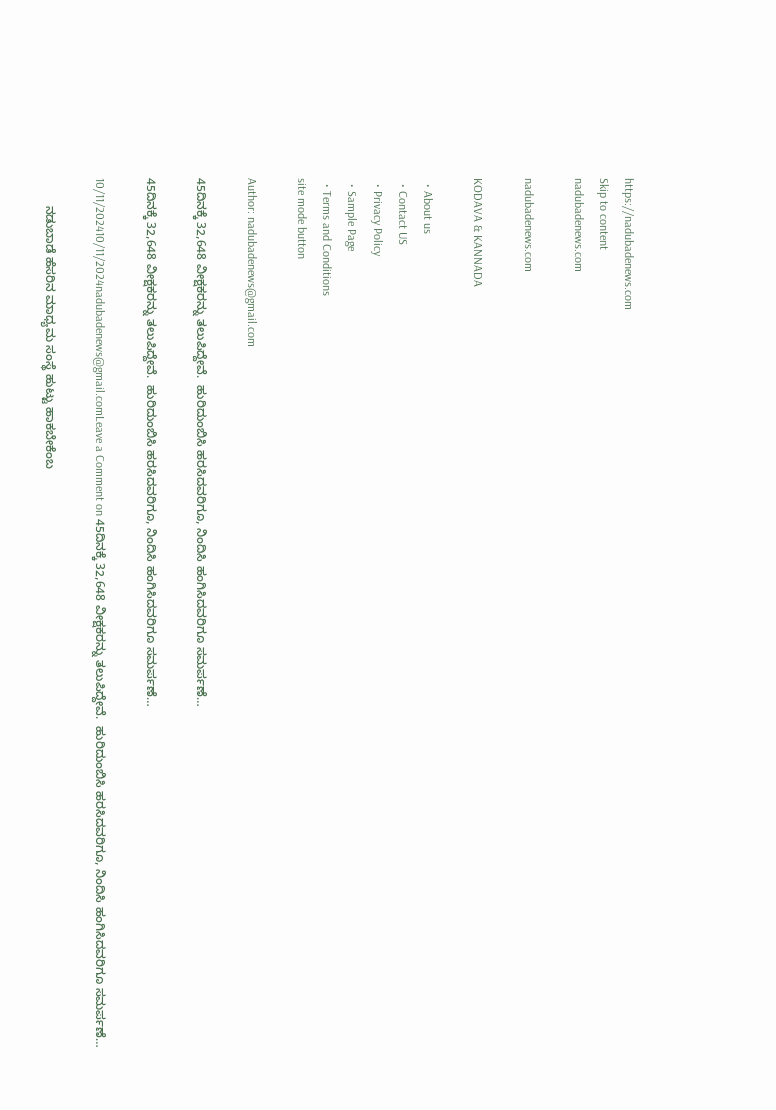https://nadubadenews.com
Skip to content
nadubadenews.com

nadubadenews.com

KODAVA & KANNADA

  • About us
  • Contact US
  • Privacy Policy
  • Sample Page
  • Terms and Conditions
site mode button

Author: nadubadenews@gmail.com

45ದಿನಕ್ಕೆ 32,648 ವೀಕ್ಷಕರನ್ನು ತಲುಪಿದ್ದೇವೆ.  ಹುರಿದುಂಬಿಸಿ ಹರಸಿದವರಿಗೂ, ನಿಂದಿಸಿ ಹಂಗಿಸಿದವರಿಗೂ ಸಮರ್ಪಣೆ…

45ದಿನಕ್ಕೆ 32,648 ವೀಕ್ಷಕರನ್ನು ತಲುಪಿದ್ದೇವೆ.  ಹುರಿದುಂಬಿಸಿ ಹರಸಿದವರಿಗೂ, ನಿಂದಿಸಿ ಹಂಗಿಸಿದವರಿಗೂ ಸಮರ್ಪಣೆ…

10/11/202410/11/2024nadubadenews@gmail.comLeave a Comment on 45ದಿನಕ್ಕೆ 32,648 ವೀಕ್ಷಕರನ್ನು ತಲುಪಿದ್ದೇವೆ.  ಹುರಿದುಂಬಿಸಿ ಹರಸಿದವರಿಗೂ, ನಿಂದಿಸಿ ಹಂಗಿಸಿದವರಿಗೂ ಸಮರ್ಪಣೆ…

        ನಡುಬಾಡೆ ಹೆಸರಿನ ಮಾಧ್ಯಮ ಸಂಸ್ಥೆ ಹುಟ್ಟು ಹಾಕಬೇಕೆಂಬ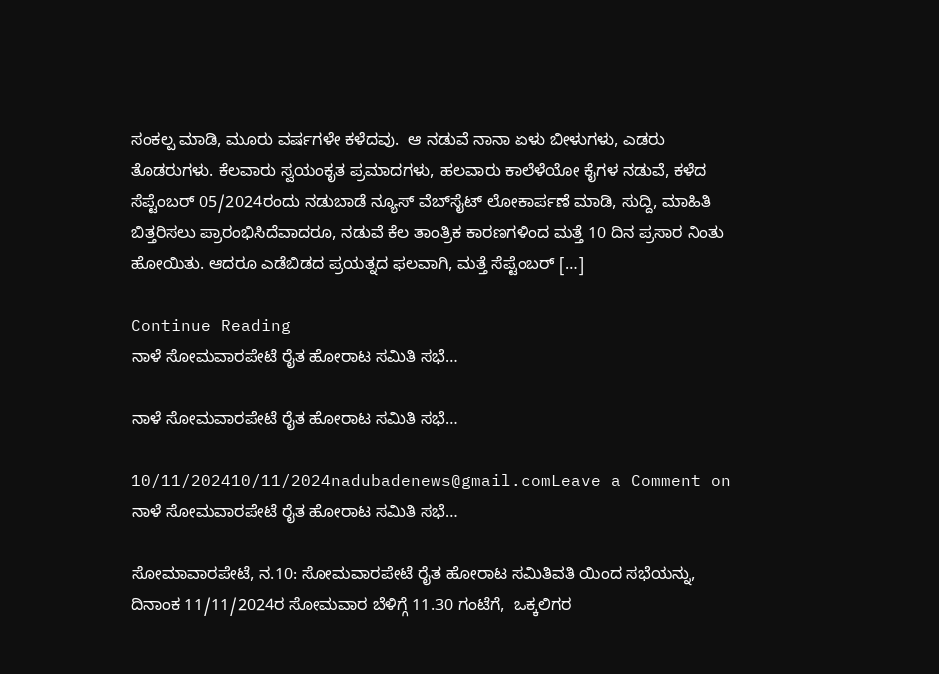ಸಂಕಲ್ಪ ಮಾಡಿ, ಮೂರು ವರ್ಷಗಳೇ ಕಳೆದವು.  ಆ ನಡುವೆ ನಾನಾ ಏಳು ಬೀಳುಗಳು, ಎಡರು ತೊಡರುಗಳು. ಕೆಲವಾರು ಸ್ವಯಂಕೃತ ಪ್ರಮಾದಗಳು, ಹಲವಾರು ಕಾಲೆಳೆಯೋ ಕೈಗಳ ನಡುವೆ, ಕಳೆದ ಸೆಪ್ಟೆಂಬರ್‌ 05/2024ರಂದು ನಡುಬಾಡೆ ನ್ಯೂಸ್‌ ವೆಬ್‌ಸೈಟ್‌ ಲೋಕಾರ್ಪಣೆ ಮಾಡಿ, ಸುದ್ದಿ, ಮಾಹಿತಿ ಬಿತ್ತರಿಸಲು ಪ್ರಾರಂಭಿಸಿದೆವಾದರೂ, ನಡುವೆ ಕೆಲ ತಾಂತ್ರಿಕ ಕಾರಣಗಳಿಂದ ಮತ್ತೆ 10 ದಿನ ಪ್ರಸಾರ ನಿಂತು ಹೋಯಿತು. ಆದರೂ ಎಡೆಬಿಡದ ಪ್ರಯತ್ನದ ಫಲವಾಗಿ, ಮತ್ತೆ ಸೆಪ್ಟೆಂಬರ್‌ […]

Continue Reading
ನಾಳೆ ಸೋಮವಾರಪೇಟೆ ರೈತ ಹೋರಾಟ ಸಮಿತಿ ಸಭೆ…

ನಾಳೆ ಸೋಮವಾರಪೇಟೆ ರೈತ ಹೋರಾಟ ಸಮಿತಿ ಸಭೆ…

10/11/202410/11/2024nadubadenews@gmail.comLeave a Comment on ನಾಳೆ ಸೋಮವಾರಪೇಟೆ ರೈತ ಹೋರಾಟ ಸಮಿತಿ ಸಭೆ…

ಸೋಮಾವಾರಪೇಟೆ, ನ.10: ಸೋಮವಾರಪೇಟೆ ರೈತ ಹೋರಾಟ ಸಮಿತಿವತಿ ಯಿಂದ ಸಭೆಯನ್ನು, ದಿನಾಂಕ 11/11/2024ರ ಸೋಮವಾರ ಬೆಳಿಗ್ಗೆ 11.30 ಗಂಟೆಗೆ,  ಒಕ್ಕಲಿಗರ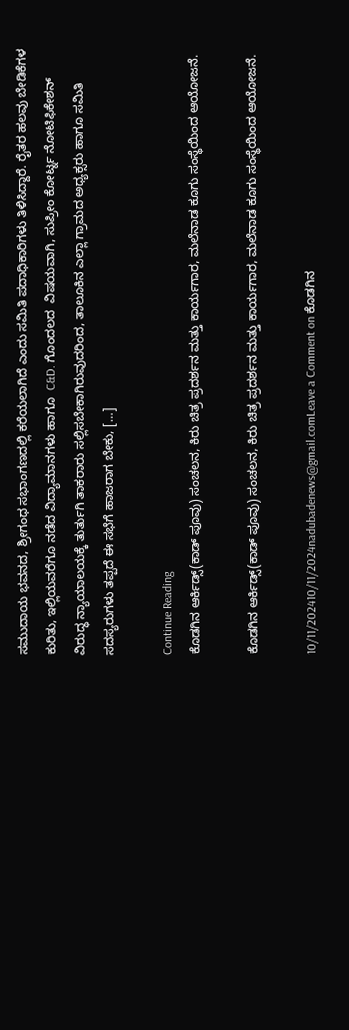ಸಮುದಾಯ ಭವನದ, ಶ್ರೀಗಂಧ ಸಭಾಂಗಣದಲ್ಲಿ ಕರೆಯಲಾಗಿದೆ ಎಂದು ಸಮಿತಿ ಪದಾಧಿಕಾರಿಗಳು ತಿಳಿಸಿದ್ದಾರೆ. ರೈತರ ಹಲವು ಬೇಡಿಕೆಗಳ ಕುರಿತು, ಇಲ್ಲಿಯವರೆಗೂ ನಡೆದ ವಿದ್ಯಾಮಾನಗಳು ಹಾಗೂ  C&D. ಗೊಂದಲದ  ವಿಷಯವಾಗಿ, ಸುಪ್ರೀಂ ಕೋರ್ಟ್ನ ನೋಟಿಫಿಕೇಶನ್ ವಿರುದ್ಧ ನ್ಯಾಯಾಲಯಕ್ಕೆ ತುರ್ತುಗಿ ತಾಕರಾರು ಸಲ್ಲಿಸಬೇಕಾಗಿರುವುದರಿಂದ, ತಾಲೂಕಿನ ಎಲ್ಲಾ ಗ್ರಾಮದ ಅಧ್ಯಕ್ಸರು ಹಾಗೂ ಸಮಿತಿ ಸದಸ್ಯರುಗಳು ತಪ್ಪದೆ ಈ ಸಭೆಗೆ ಹಾಜರಾಗ ಬೇಕು, […]

Continue Reading
ಕೊಡಗಿನ ಆರ್ಕಿಡ್ಸ್(ಕಾಡ್‌ ಪೂವು) ಸಂಚಲನ, ಕಿರು ಚಿತ್ರ ಪ್ರದರ್ಶನ ಮತ್ತು ಕಾರ್ಯಗಾರ, ಮಲೆನಾಡ ಕೂಗು ಸಂಸ್ಥೆಯಿಂದ ಆಯೋಜನೆ.

ಕೊಡಗಿನ ಆರ್ಕಿಡ್ಸ್(ಕಾಡ್‌ ಪೂವು) ಸಂಚಲನ, ಕಿರು ಚಿತ್ರ ಪ್ರದರ್ಶನ ಮತ್ತು ಕಾರ್ಯಗಾರ, ಮಲೆನಾಡ ಕೂಗು ಸಂಸ್ಥೆಯಿಂದ ಆಯೋಜನೆ.

10/11/202410/11/2024nadubadenews@gmail.comLeave a Comment on ಕೊಡಗಿನ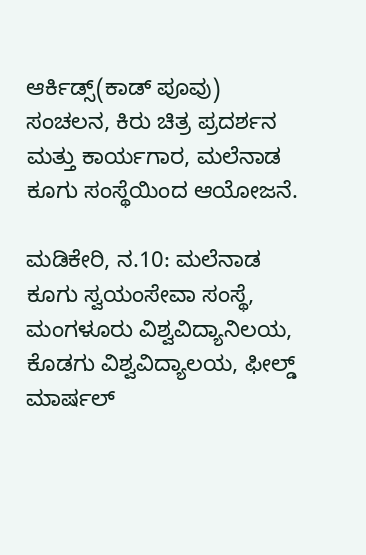ಆರ್ಕಿಡ್ಸ್(ಕಾಡ್‌ ಪೂವು) ಸಂಚಲನ, ಕಿರು ಚಿತ್ರ ಪ್ರದರ್ಶನ ಮತ್ತು ಕಾರ್ಯಗಾರ, ಮಲೆನಾಡ ಕೂಗು ಸಂಸ್ಥೆಯಿಂದ ಆಯೋಜನೆ.

ಮಡಿಕೇರಿ, ನ.10: ಮಲೆನಾಡ ಕೂಗು ಸ್ವಯಂಸೇವಾ ಸಂಸ್ಥೆ, ಮಂಗಳೂರು ವಿಶ್ವವಿದ್ಯಾನಿಲಯ, ಕೊಡಗು ವಿಶ್ವವಿದ್ಯಾಲಯ, ಫೀಲ್ಡ್ ಮಾರ್ಷಲ್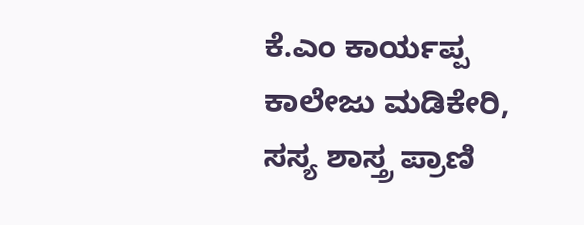ಕೆ.ಎಂ ಕಾರ್ಯಪ್ಪ ಕಾಲೇಜು ಮಡಿಕೇರಿ, ಸಸ್ಯ ಶಾಸ್ತ್ರ ಪ್ರಾಣಿ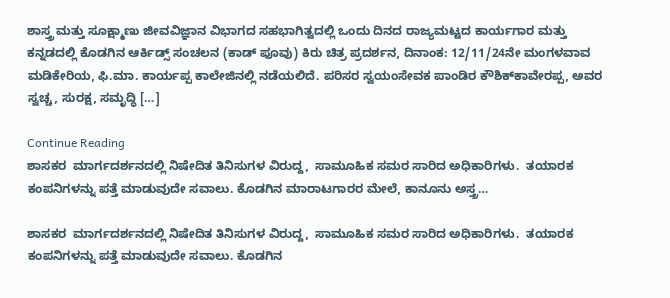ಶಾಸ್ತ್ರ ಮತ್ತು ಸೂಕ್ಷ್ಮಾಣು ಜೀವವಿಜ್ಞಾನ ವಿಭಾಗದ ಸಹಭಾಗಿತ್ವದಲ್ಲಿ ಒಂದು ದಿನದ ರಾಜ್ಯಮಟ್ಟದ ಕಾರ್ಯಗಾರ ಮತ್ತು ಕನ್ನಡದಲ್ಲಿ ಕೊಡಗಿನ ಆರ್ಕಿಡ್ಸ್ ಸಂಚಲನ (ಕಾಡ್‌ ಪೂವು) ಕಿರು ಚಿತ್ರ ಪ್ರದರ್ಶನ, ದಿನಾಂಕ: 12/11/24ನೇ ಮಂಗಳವಾವ ಮಡಿಕೇರಿಯ, ಫಿ.ಮಾ. ಕಾರ್ಯಪ್ಪ ಕಾಲೇಜಿನಲ್ಲಿ ನಡೆಯಲಿದೆ. ಪರಿಸರ ಸ್ವಯಂಸೇವಕ ಪಾಂಡಿರ ಕೌಶಿಕ್‌ಕಾವೇರಪ್ಪ, ಅವರ ಸ್ವಚ್ಚ, ಸುರಕ್ಷ, ಸಮೃದ್ಧಿ […]

Continue Reading
ಶಾಸಕರ  ಮಾರ್ಗದರ್ಶನದಲ್ಲಿ ನಿಷೇದಿತ ತಿನಿಸುಗಳ ವಿರುದ್ದ,  ಸಾಮೂಹಿಕ ಸಮರ ಸಾರಿದ ಅಧಿಕಾರಿಗಳು.  ತಯಾರಕ ಕಂಪನಿಗಳನ್ನು ಪತ್ತೆ ಮಾಡುವುದೇ ಸವಾಲು. ಕೊಡಗಿನ ಮಾರಾಟಗಾರರ ಮೇಲೆ, ಕಾನೂನು ಅಸ್ತ್ರ…

ಶಾಸಕರ  ಮಾರ್ಗದರ್ಶನದಲ್ಲಿ ನಿಷೇದಿತ ತಿನಿಸುಗಳ ವಿರುದ್ದ,  ಸಾಮೂಹಿಕ ಸಮರ ಸಾರಿದ ಅಧಿಕಾರಿಗಳು.  ತಯಾರಕ ಕಂಪನಿಗಳನ್ನು ಪತ್ತೆ ಮಾಡುವುದೇ ಸವಾಲು. ಕೊಡಗಿನ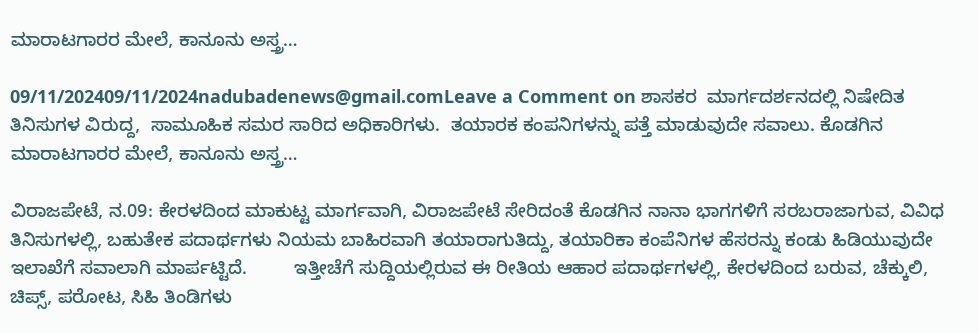ಮಾರಾಟಗಾರರ ಮೇಲೆ, ಕಾನೂನು ಅಸ್ತ್ರ…

09/11/202409/11/2024nadubadenews@gmail.comLeave a Comment on ಶಾಸಕರ  ಮಾರ್ಗದರ್ಶನದಲ್ಲಿ ನಿಷೇದಿತ ತಿನಿಸುಗಳ ವಿರುದ್ದ,  ಸಾಮೂಹಿಕ ಸಮರ ಸಾರಿದ ಅಧಿಕಾರಿಗಳು.  ತಯಾರಕ ಕಂಪನಿಗಳನ್ನು ಪತ್ತೆ ಮಾಡುವುದೇ ಸವಾಲು. ಕೊಡಗಿನ ಮಾರಾಟಗಾರರ ಮೇಲೆ, ಕಾನೂನು ಅಸ್ತ್ರ…

ವಿರಾಜಪೇಟೆ, ನ.09: ಕೇರಳದಿಂದ ಮಾಕುಟ್ಟ ಮಾರ್ಗವಾಗಿ, ವಿರಾಜಪೇಟೆ ಸೇರಿದಂತೆ ಕೊಡಗಿನ ನಾನಾ ಭಾಗಗಳಿಗೆ ಸರಬರಾಜಾಗುವ, ವಿವಿಧ ತಿನಿಸುಗಳಲ್ಲಿ, ಬಹುತೇಕ ಪದಾರ್ಥಗಳು ನಿಯಮ ಬಾಹಿರವಾಗಿ ತಯಾರಾಗುತಿದ್ದು, ತಯಾರಿಕಾ ಕಂಪೆನಿಗಳ ಹೆಸರನ್ನು ಕಂಡು ಹಿಡಿಯುವುದೇ ಇಲಾಖೆಗೆ ಸವಾಲಾಗಿ ಮಾರ್ಪಟ್ಟಿದೆ.         ಇತ್ತೀಚೆಗೆ ಸುದ್ದಿಯಲ್ಲಿರುವ ಈ ರೀತಿಯ ಆಹಾರ ಪದಾರ್ಥಗಳಲ್ಲಿ, ಕೇರಳದಿಂದ ಬರುವ, ಚೆಕ್ಕುಲಿ, ಚಿಪ್ಸ್‌, ಪರೋಟ, ಸಿಹಿ ತಿಂಡಿಗಳು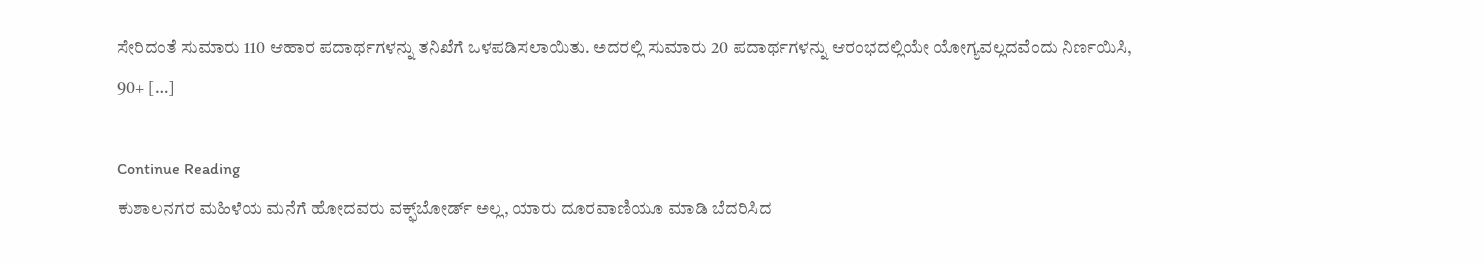ಸೇರಿದಂತೆ ಸುಮಾರು 110 ಆಹಾರ ಪದಾರ್ಥಗಳನ್ನು ತನಿಖೆಗೆ ಒಳಪಡಿಸಲಾಯಿತು. ಅದರಲ್ಲಿ ಸುಮಾರು 20 ಪದಾರ್ಥಗಳನ್ನು ಆರಂಭದಲ್ಲಿಯೇ ಯೋಗ್ಯವಲ್ಲದವೆಂದು ನಿರ್ಣಯಿಸಿ, 90+ […]

Continue Reading
ಕುಶಾಲನಗರ ಮಹಿಳೆಯ ಮನೆಗೆ ಹೋದವರು ವಕ್ಫ್‌ಬೋರ್ಡ್‌ ಅಲ್ಲ, ಯಾರು ದೂರವಾಣಿಯೂ ಮಾಡಿ ಬೆದರಿಸಿದ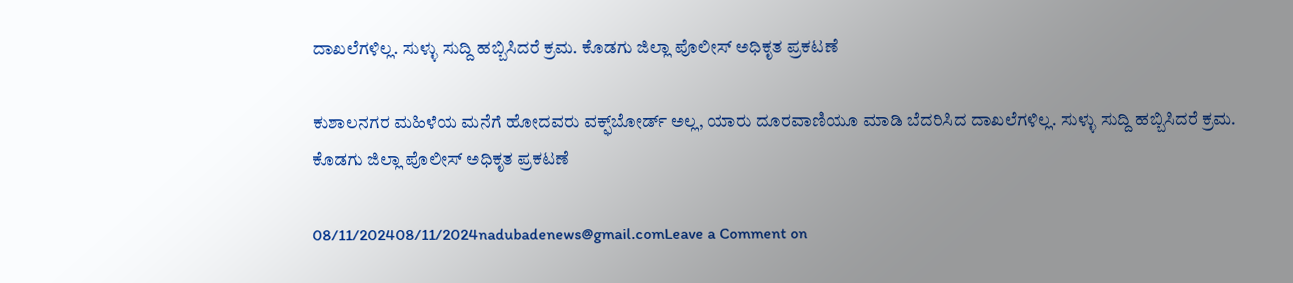ದಾಖಲೆಗಳಿಲ್ಲ. ಸುಳ್ಳು ಸುದ್ದಿ ಹಬ್ಬಿಸಿದರೆ ಕ್ರಮ. ಕೊಡಗು ಜಿಲ್ಲಾ ಪೊಲೀಸ್ ಅಧಿಕೃತ ಪ್ರಕಟಣೆ

ಕುಶಾಲನಗರ ಮಹಿಳೆಯ ಮನೆಗೆ ಹೋದವರು ವಕ್ಫ್‌ಬೋರ್ಡ್‌ ಅಲ್ಲ, ಯಾರು ದೂರವಾಣಿಯೂ ಮಾಡಿ ಬೆದರಿಸಿದ ದಾಖಲೆಗಳಿಲ್ಲ. ಸುಳ್ಳು ಸುದ್ದಿ ಹಬ್ಬಿಸಿದರೆ ಕ್ರಮ. ಕೊಡಗು ಜಿಲ್ಲಾ ಪೊಲೀಸ್ ಅಧಿಕೃತ ಪ್ರಕಟಣೆ

08/11/202408/11/2024nadubadenews@gmail.comLeave a Comment on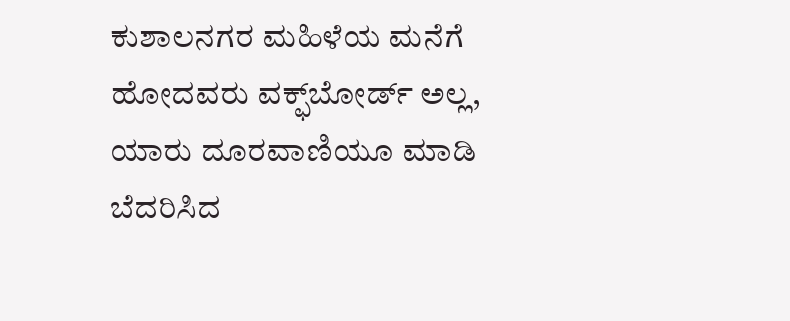ಕುಶಾಲನಗರ ಮಹಿಳೆಯ ಮನೆಗೆ ಹೋದವರು ವಕ್ಫ್‌ಬೋರ್ಡ್‌ ಅಲ್ಲ, ಯಾರು ದೂರವಾಣಿಯೂ ಮಾಡಿ ಬೆದರಿಸಿದ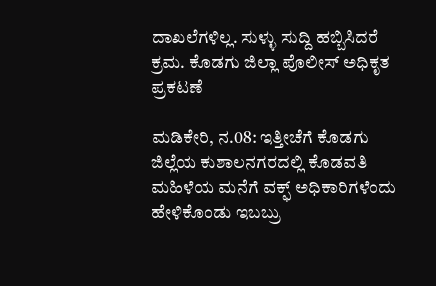ದಾಖಲೆಗಳಿಲ್ಲ. ಸುಳ್ಳು ಸುದ್ದಿ ಹಬ್ಬಿಸಿದರೆ ಕ್ರಮ. ಕೊಡಗು ಜಿಲ್ಲಾ ಪೊಲೀಸ್ ಅಧಿಕೃತ ಪ್ರಕಟಣೆ

ಮಡಿಕೇರಿ, ನ.08: ಇತ್ತೀಚೆಗೆ ಕೊಡಗು ಜಿಲ್ಲೆಯ ಕುಶಾಲನಗರದಲ್ಲಿ ಕೊಡವತಿ ಮಹಿಳೆಯ ಮನೆಗೆ ವಕ್ಫ್‌ ಅಧಿಕಾರಿಗಳೆಂದು  ಹೇಳಿಕೊಂಡು ಇಬಬ್ರು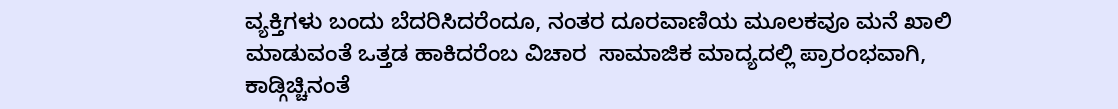ವ್ಯಕ್ತಿಗಳು ಬಂದು ಬೆದರಿಸಿದರೆಂದೂ, ನಂತರ ದೂರವಾಣಿಯ ಮೂಲಕವೂ ಮನೆ ಖಾಲಿ ಮಾಡುವಂತೆ ಒತ್ತಡ ಹಾಕಿದರೆಂಬ ವಿಚಾರ  ಸಾಮಾಜಿಕ ಮಾದ್ಯದಲ್ಲಿ ಪ್ರಾರಂಭವಾಗಿ,  ಕಾಡ್ಗಿಚ್ಚಿನಂತೆ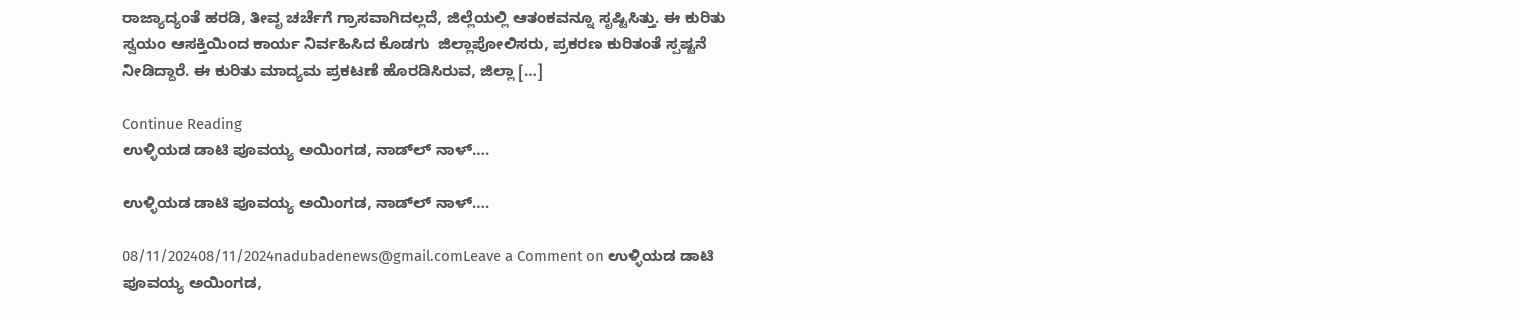ರಾಜ್ಯಾದ್ಯಂತೆ ಹರಡಿ, ತೀವೃ ಚರ್ಚೆಗೆ ಗ್ರಾಸವಾಗಿದಲ್ಲದೆ, ಜಿಲ್ಲೆಯಲ್ಲಿ ಆತಂಕವನ್ನೂ ಸೃಷ್ಟಿಸಿತ್ತು. ಈ ಕುರಿತು ಸ್ವಯಂ ಆಸಕ್ತಿಯಿಂದ ಕಾರ್ಯ ನಿರ್ವಹಿಸಿದ ಕೊಡಗು  ಜಿಲ್ಲಾಪೋಲಿಸರು, ಪ್ರಕರಣ ಕುರಿತಂತೆ ಸ್ಪಷ್ಟನೆ ನೀಡಿದ್ದಾರೆ. ಈ ಕುರಿತು ಮಾದ್ಯಮ ಪ್ರಕಟಣೆ ಹೊರಡಿಸಿರುವ, ಜಿಲ್ಲಾ […]

Continue Reading
ಉಳ್ಳಿಯಡ ಡಾಟಿ ಪೂವಯ್ಯ ಅಯಿಂಗಡ, ನಾಡ್‌ಲ್‌ ನಾಳ್‌….

ಉಳ್ಳಿಯಡ ಡಾಟಿ ಪೂವಯ್ಯ ಅಯಿಂಗಡ, ನಾಡ್‌ಲ್‌ ನಾಳ್‌….

08/11/202408/11/2024nadubadenews@gmail.comLeave a Comment on ಉಳ್ಳಿಯಡ ಡಾಟಿ ಪೂವಯ್ಯ ಅಯಿಂಗಡ,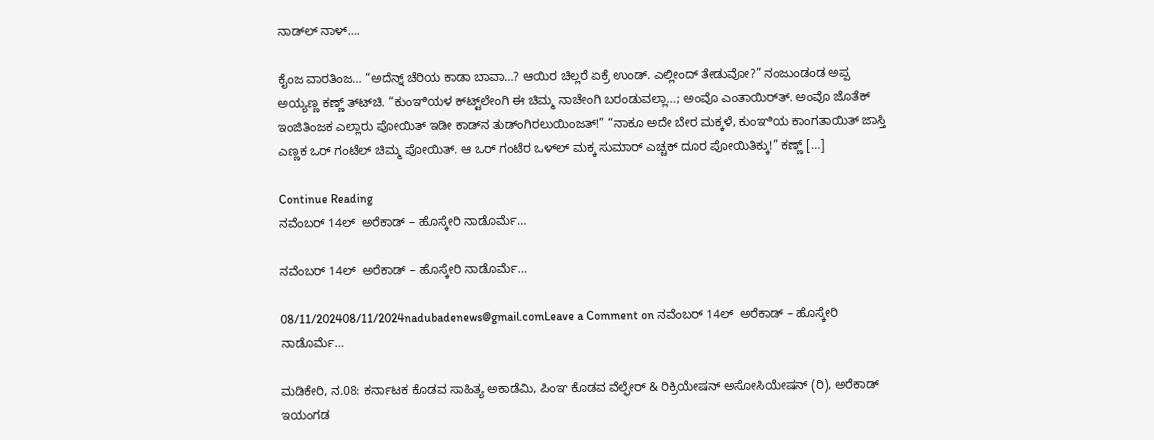ನಾಡ್‌ಲ್‌ ನಾಳ್‌….

ಕೈಂಜ ವಾರತಿಂಜ… “ಅದೆನ್ನ್ ಚೆರಿಯ ಕಾಡಾ ಬಾವಾ…? ಆಯಿರ ಚಿಲ್ಲರೆ ಏಕ್ರೆ ಉಂಡ್. ಎಲ್ಲೀಂದ್ ತೇಡುವೋ?” ನಂಜುಂಡಂಡ ಅಪ್ಪ ಅಯ್ಯಣ್ಣ ಕಣ್ಣ್ ತ್‌ಟ್‌ಚಿ. “ಕುಂಞಿಯಳ ಕ್‌ಟ್ಟ್‌ಲೇಂಗಿ ಈ ಚಿಮ್ಮ ನಾಚೇಂಗಿ ಬರಂಡುವಲ್ಲಾ…; ಅಂವೊ ಎಂತಾಯಿರ್‌ತ್. ಅಂವೊ ಜೊತೆಕ್ ಇಂಜಿತಿಂಜಕ ಎಲ್ಲಾರು ಪೋಯಿತ್ ಇಡೀ ಕಾಡ್‌ನ ತುಡ್‌ಂಗಿರಲುಯಿಂಜತ್!” “ನಾಕೂ ಅದೇ ಬೇರ ಮಕ್ಕಳೆ, ಕುಂಞಿಯ ಕಾಂಗತಾಯಿತ್ ಜಾಸ್ತಿ ಎಣ್ಣಕ ಒರ್ ಗಂಟೆಲ್ ಚಿಮ್ಮ ಪೋಯಿತ್. ಆ ಒರ್ ಗಂಟೆರ ಒಳ್‌ಲ್ ಮಕ್ಕ ಸುಮಾರ್‌ ಎಚ್ಚಕ್ ದೂರ ಪೋಯಿತಿಕ್ಕು!” ಕಣ್ಣ್ […]

Continue Reading
ನವೆಂಬರ್‌ 14ಲ್‌  ಅರೆಕಾಡ್‌ – ಹೊಸ್ಕೇರಿ ನಾಡೊರ್ಮೆ…

ನವೆಂಬರ್‌ 14ಲ್‌  ಅರೆಕಾಡ್‌ – ಹೊಸ್ಕೇರಿ ನಾಡೊರ್ಮೆ…

08/11/202408/11/2024nadubadenews@gmail.comLeave a Comment on ನವೆಂಬರ್‌ 14ಲ್‌  ಅರೆಕಾಡ್‌ – ಹೊಸ್ಕೇರಿ ನಾಡೊರ್ಮೆ…

ಮಡಿಕೇರಿ, ನ.08: ಕರ್ನಾಟಕ ಕೊಡವ ಸಾಹಿತ್ಯ ಅಕಾಡೆಮಿ, ಪಿಂಞ ಕೊಡವ ವೆಲ್ಫೇರ್ & ರಿಕ್ರಿಯೇಷನ್ ಅಸೋಸಿಯೇಷನ್ (ರಿ), ಅರೆಕಾಡ್  ಇಯಂಗಡ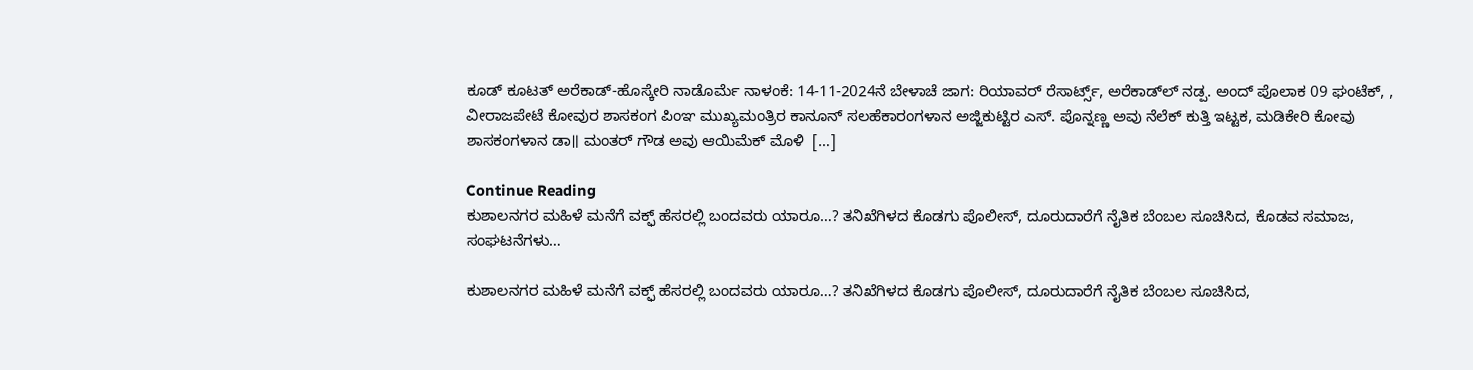ಕೂಡ್‌ ಕೂಟತ್‌ ಅರೆಕಾಡ್-ಹೊಸ್ಕೇರಿ ನಾಡೊರ್ಮೆ ನಾಳಂಕೆ: 14-11-2024ನೆ ಬೇಳಾಚೆ ಜಾಗ: ರಿಯಾವ‌ರ್ ರೆಸಾರ್ಟ್ಸ್, ಅರೆಕಾಡ್‌ಲ್‌ ನಡ್ಪ. ಅಂದ್‌ ಪೊಲಾಕ 09 ಘಂಟೆಕ್‌, , ವೀರಾಜಪೇಟೆ ಕೋವುರ ಶಾಸಕಂಗ ಪಿಂಞ ಮುಖ್ಯಮಂತ್ರಿರ ಕಾನೂನ್ ಸಲಹೆಕಾರಂಗಳಾನ ಅಜ್ಜಿಕುಟ್ಟಿರ ಎಸ್. ಪೊನ್ನಣ್ಣ ಅವು ನೆಲೆಕ್‌ ಕುತ್ತಿ ಇಟ್ಟಕ, ಮಡಿಕೇರಿ ಕೋವು ಶಾಸಕಂಗಳಾನ ಡಾ॥ ಮಂತರ್ ಗೌಡ ಅವು ಆಯಿಮೆಕ್ ಮೊಳಿ  […]

Continue Reading
ಕುಶಾಲನಗರ ಮಹಿಳೆ ಮನೆಗೆ ವಕ್ಫ್‌ ಹೆಸರಲ್ಲಿ ಬಂದವರು ಯಾರೂ…? ತನಿಖೆಗಿಳದ ಕೊಡಗು ಪೊಲೀಸ್‌, ದೂರುದಾರೆಗೆ ನೈತಿಕ ಬೆಂಬಲ ಸೂಚಿಸಿದ, ಕೊಡವ ಸಮಾಜ, ಸಂಘಟನೆಗಳು…

ಕುಶಾಲನಗರ ಮಹಿಳೆ ಮನೆಗೆ ವಕ್ಫ್‌ ಹೆಸರಲ್ಲಿ ಬಂದವರು ಯಾರೂ…? ತನಿಖೆಗಿಳದ ಕೊಡಗು ಪೊಲೀಸ್‌, ದೂರುದಾರೆಗೆ ನೈತಿಕ ಬೆಂಬಲ ಸೂಚಿಸಿದ,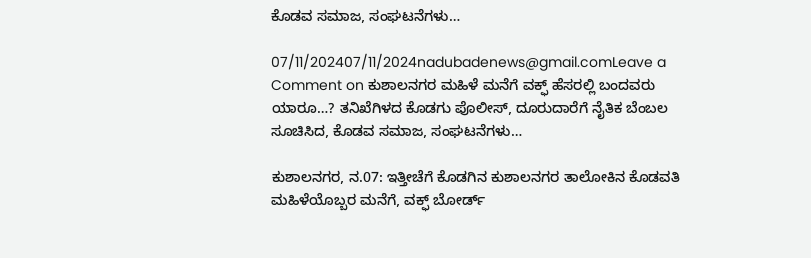ಕೊಡವ ಸಮಾಜ, ಸಂಘಟನೆಗಳು…

07/11/202407/11/2024nadubadenews@gmail.comLeave a Comment on ಕುಶಾಲನಗರ ಮಹಿಳೆ ಮನೆಗೆ ವಕ್ಫ್‌ ಹೆಸರಲ್ಲಿ ಬಂದವರು ಯಾರೂ…? ತನಿಖೆಗಿಳದ ಕೊಡಗು ಪೊಲೀಸ್‌, ದೂರುದಾರೆಗೆ ನೈತಿಕ ಬೆಂಬಲ ಸೂಚಿಸಿದ, ಕೊಡವ ಸಮಾಜ, ಸಂಘಟನೆಗಳು…

ಕುಶಾಲನಗರ, ನ.07: ಇತ್ತೀಚೆಗೆ ಕೊಡಗಿನ ಕುಶಾಲನಗರ ತಾಲೋಕಿನ ಕೊಡವತಿ ಮಹಿಳೆಯೊಬ್ಬರ ಮನೆಗೆ, ವಕ್ಫ್‌ ಬೋರ್ಡ್‌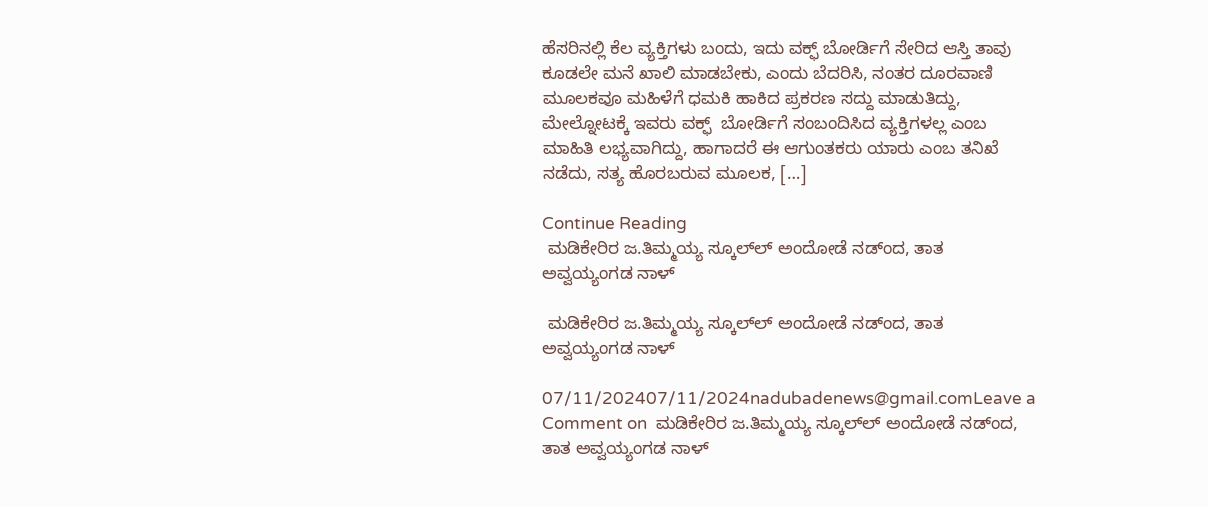ಹೆಸರಿನಲ್ಲಿ ಕೆಲ ವ್ಯಕ್ತಿಗಳು ಬಂದು, ಇದು ವಕ್ಫ್‌ ಬೋರ್ಡಿಗೆ ಸೇರಿದ ಆಸ್ತಿ ತಾವು ಕೂಡಲೇ ಮನೆ ಖಾಲಿ ಮಾಡಬೇಕು, ಎಂದು ಬೆದರಿಸಿ, ನಂತರ ದೂರವಾಣಿ ಮೂಲಕವೂ ಮಹಿಳೆಗೆ ಧಮಕಿ ಹಾಕಿದ ಪ್ರಕರಣ ಸದ್ದು ಮಾಡುತಿದ್ದು, ಮೇಲ್ನೋಟಕ್ಕೆ ಇವರು ವಕ್ಫ್‌  ಬೋರ್ಡಿಗೆ ಸಂಬಂದಿಸಿದ ವ್ಯಕ್ತಿಗಳಲ್ಲ ಎಂಬ ಮಾಹಿತಿ ಲಭ್ಯವಾಗಿದ್ದು, ಹಾಗಾದರೆ ಈ ಆಗುಂತಕರು ಯಾರು ಎಂಬ ತನಿಖೆ ನಡೆದು, ಸತ್ಯ ಹೊರಬರುವ ಮೂಲಕ, […]

Continue Reading
 ಮಡಿಕೇರಿರ ಜ.ತಿಮ್ಮಯ್ಯ ಸ್ಕೂಲ್‌ಲ್‌ ಅಂದೋಡೆ ನಡ್ಂದ, ತಾತ ಅವ್ವಯ್ಯಂಗಡ ನಾಳ್‌

 ಮಡಿಕೇರಿರ ಜ.ತಿಮ್ಮಯ್ಯ ಸ್ಕೂಲ್‌ಲ್‌ ಅಂದೋಡೆ ನಡ್ಂದ, ತಾತ ಅವ್ವಯ್ಯಂಗಡ ನಾಳ್‌

07/11/202407/11/2024nadubadenews@gmail.comLeave a Comment on  ಮಡಿಕೇರಿರ ಜ.ತಿಮ್ಮಯ್ಯ ಸ್ಕೂಲ್‌ಲ್‌ ಅಂದೋಡೆ ನಡ್ಂದ, ತಾತ ಅವ್ವಯ್ಯಂಗಡ ನಾಳ್‌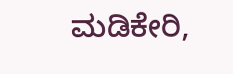ಮಡಿಕೇರಿ,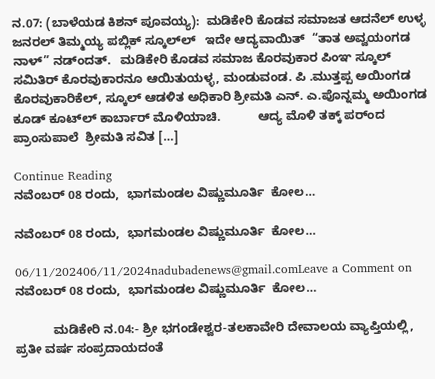ನ.07: (ಬಾಳೆಯಡ ಕಿಶನ್‌ ಪೂವಯ್ಯ):  ಮಡಿಕೇರಿ ಕೊಡವ ಸಮಾಜತ ಆದನೆಲ್‌ ಉಳ್ಳ  ಜನರಲ್ ತಿಮ್ಮಯ್ಯ ಪಬ್ಲಿಕ್ ಸ್ಕೂಲ್‌ಲ್‌   ಇದೇ ಆದ್ಯವಾಯಿತ್‌  “ತಾತ ಅವ್ವಯಂಗಡ ನಾಳ್‌” ನಡ್ಂದತ್.   ಮಡಿಕೇರಿ ಕೊಡವ ಸಮಾಜ ಕೊರವುಕಾರ ಪಿಂಞ ಸ್ಕೂಲ್ ಸಮಿತಿರ್ ಕೊರವುಕಾರನೂ ಆಯಿತುಯಳ್ಳ, ಮಂಡುವಂಡ. ಪಿ .ಮುತ್ತಪ್ಪ ಅಯಿಂಗಡ ಕೊರವುಕಾರಿಕೆಲ್‌, ಸ್ಕೂಲ್ ಆಡಳಿತ ಅಧಿಕಾರಿ ಶ್ರೀಮತಿ ಎನ್. ಎ.ಪೊನ್ನಮ್ಮ ಅಯಿಂಗಡ ಕೂಡ್‌ ಕೂಟ್‌ಲ್‌ ಕಾರ್ಬಾರ್‌ ಮೊಳಿಯಾಚಿ.           ಆದ್ಯ ಮೊಳಿ ತಕ್ಕ್ ಪರ್ಂದ ಪ್ರಾಂಸುಪಾಲೆ  ಶ್ರೀಮತಿ ಸವಿತ […]

Continue Reading
ನವೆಂಬರ್‌ 08 ರಂದು,  ಭಾಗಮಂಡಲ ವಿಷ್ಣುಮೂರ್ತಿ  ಕೋಲ…

ನವೆಂಬರ್‌ 08 ರಂದು,  ಭಾಗಮಂಡಲ ವಿಷ್ಣುಮೂರ್ತಿ  ಕೋಲ…

06/11/202406/11/2024nadubadenews@gmail.comLeave a Comment on ನವೆಂಬರ್‌ 08 ರಂದು,  ಭಾಗಮಂಡಲ ವಿಷ್ಣುಮೂರ್ತಿ  ಕೋಲ…

           ಮಡಿಕೇರಿ ನ.04:- ಶ್ರೀ ಭಗಂಡೇಶ್ವರ-ತಲಕಾವೇರಿ ದೇವಾಲಯ ವ್ಯಾಪ್ತಿಯಲ್ಲಿ, ಪ್ರತೀ ವರ್ಷ ಸಂಪ್ರದಾಯದಂತೆ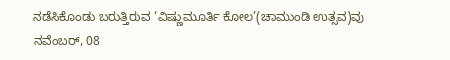ನಡೆಸಿಕೊಂಡು ಬರುತ್ತಿರುವ ‘ವಿಷ್ಣುಮೂರ್ತಿ ಕೋಲ’(ಚಾಮುಂಡಿ ಉತ್ಸವ)ವು ನವೆಂಬರ್, 08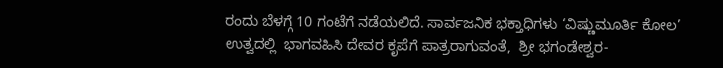ರಂದು ಬೆಳಗ್ಗೆ 10 ಗಂಟೆಗೆ ನಡೆಯಲಿದೆ. ಸಾರ್ವಜನಿಕ ಭಕ್ತಾಧಿಗಳು ‘ವಿಷ್ಣುಮೂರ್ತಿ ಕೋಲ’ ಉತ್ವದಲ್ಲಿ  ಭಾಗವಹಿಸಿ ದೇವರ ಕೃಪೆಗೆ ಪಾತ್ರರಾಗುವಂತೆ,  ಶ್ರೀ ಭಗಂಡೇಶ್ವರ-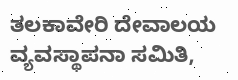ತಲಕಾವೇರಿ ದೇವಾಲಯ ವ್ಯವಸ್ಥಾಪನಾ ಸಮಿತಿ,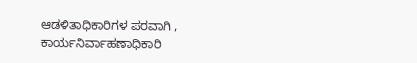ಆಡಳಿತಾಧಿಕಾರಿಗಳ ಪರವಾಗಿ , ಕಾರ್ಯನಿರ್ವಾಹಣಾಧಿಕಾರಿ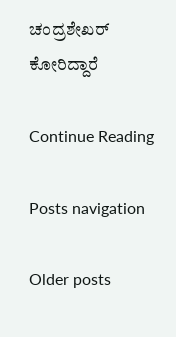ಚಂದ್ರಶೇಖರ್ ಕೋರಿದ್ದಾರೆ

Continue Reading

Posts navigation

Older posts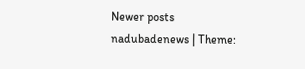Newer posts
nadubadenews | Theme: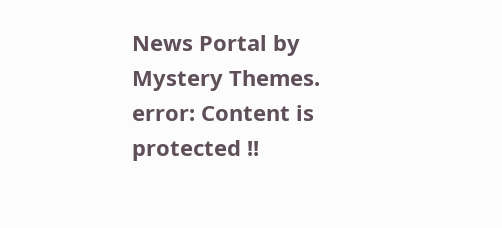News Portal by Mystery Themes.
error: Content is protected !!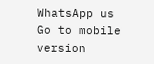WhatsApp us
Go to mobile version